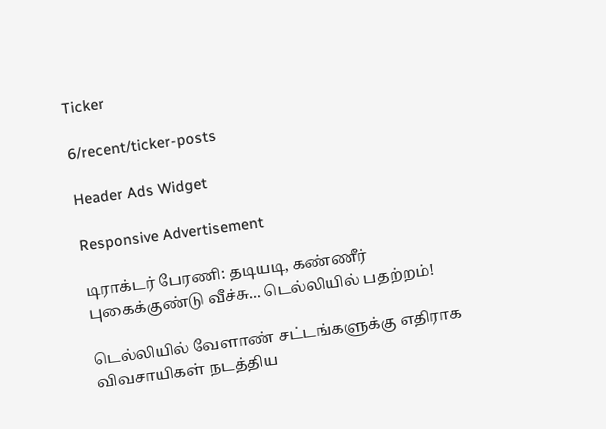Ticker

6/recent/ticker-posts

Header Ads Widget

Responsive Advertisement

டிராக்டர் பேரணி: தடியடி, கண்ணீர் புகைக்குண்டு வீச்சு... டெல்லியில் பதற்றம்!

டெல்லியில் வேளாண் சட்டங்களுக்கு எதிராக விவசாயிகள் நடத்திய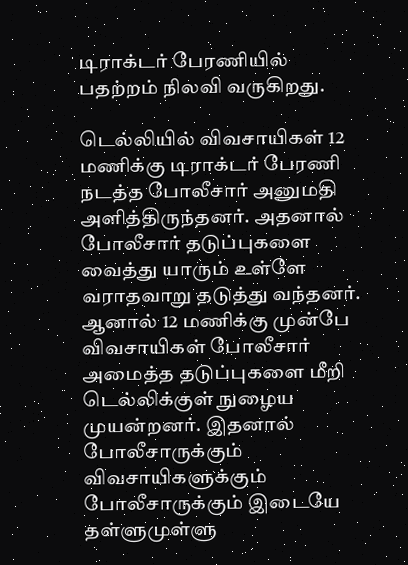டிராக்டர் பேரணியில் பதற்றம் நிலவி வருகிறது.

டெல்லியில் விவசாயிகள் 12 மணிக்கு டிராக்டர் பேரணி நடத்த போலீசார் அனுமதி அளித்திருந்தனர். அதனால் போலீசார் தடுப்புகளை வைத்து யாரும் உள்ளே வராதவாறு தடுத்து வந்தனர். ஆனால் 12 மணிக்கு முன்பே விவசாயிகள் போலீசார் அமைத்த தடுப்புகளை மீறி டெல்லிக்குள் நுழைய முயன்றனர். இதனால் போலீசாருக்கும் விவசாயிகளுக்கும் போலீசாருக்கும் இடையே தள்ளுமுள்ளு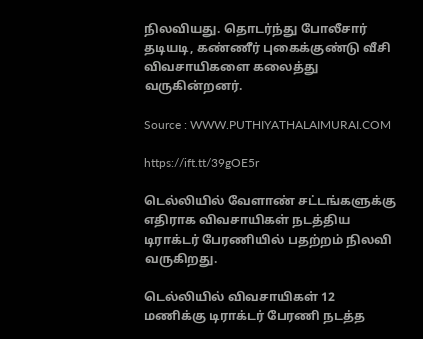நிலவியது. தொடர்ந்து போலீசார் தடியடி, கண்ணீர் புகைக்குண்டு வீசி விவசாயிகளை கலைத்து வருகின்றனர்.

Source : WWW.PUTHIYATHALAIMURAI.COM

https://ift.tt/39gOE5r

டெல்லியில் வேளாண் சட்டங்களுக்கு எதிராக விவசாயிகள் நடத்திய டிராக்டர் பேரணியில் பதற்றம் நிலவி வருகிறது.

டெல்லியில் விவசாயிகள் 12 மணிக்கு டிராக்டர் பேரணி நடத்த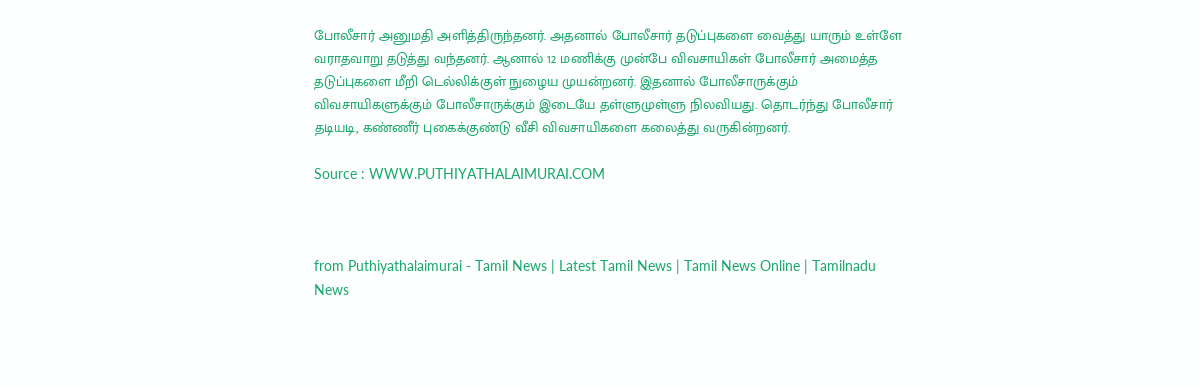போலீசார் அனுமதி அளித்திருந்தனர். அதனால் போலீசார் தடுப்புகளை வைத்து யாரும் உள்ளே வராதவாறு தடுத்து வந்தனர். ஆனால் 12 மணிக்கு முன்பே விவசாயிகள் போலீசார் அமைத்த தடுப்புகளை மீறி டெல்லிக்குள் நுழைய முயன்றனர். இதனால் போலீசாருக்கும் விவசாயிகளுக்கும் போலீசாருக்கும் இடையே தள்ளுமுள்ளு நிலவியது. தொடர்ந்து போலீசார் தடியடி, கண்ணீர் புகைக்குண்டு வீசி விவசாயிகளை கலைத்து வருகின்றனர்.

Source : WWW.PUTHIYATHALAIMURAI.COM



from Puthiyathalaimurai - Tamil News | Latest Tamil News | Tamil News Online | Tamilnadu News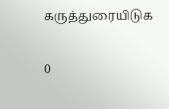கருத்துரையிடுக

0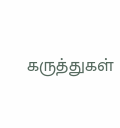கருத்துகள்